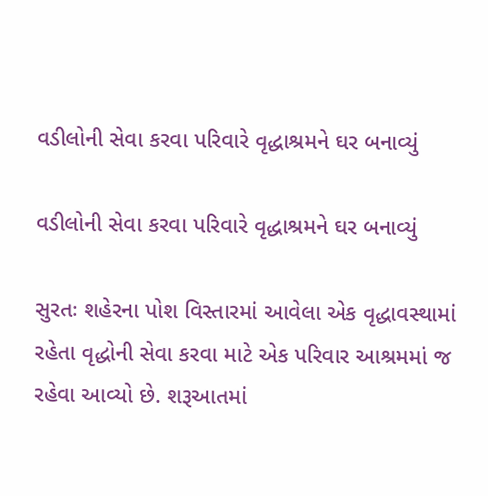વડીલોની સેવા કરવા પરિવારે વૃદ્ધાશ્રમને ઘર બનાવ્યું

વડીલોની સેવા કરવા પરિવારે વૃદ્ધાશ્રમને ઘર બનાવ્યું

સુરતઃ શહેરના પોશ વિસ્તારમાં આવેલા એક વૃદ્ધાવસ્થામાં રહેતા વૃદ્ધોની સેવા કરવા માટે એક પરિવાર આશ્રમમાં જ રહેવા આવ્યો છે. શરૂઆતમાં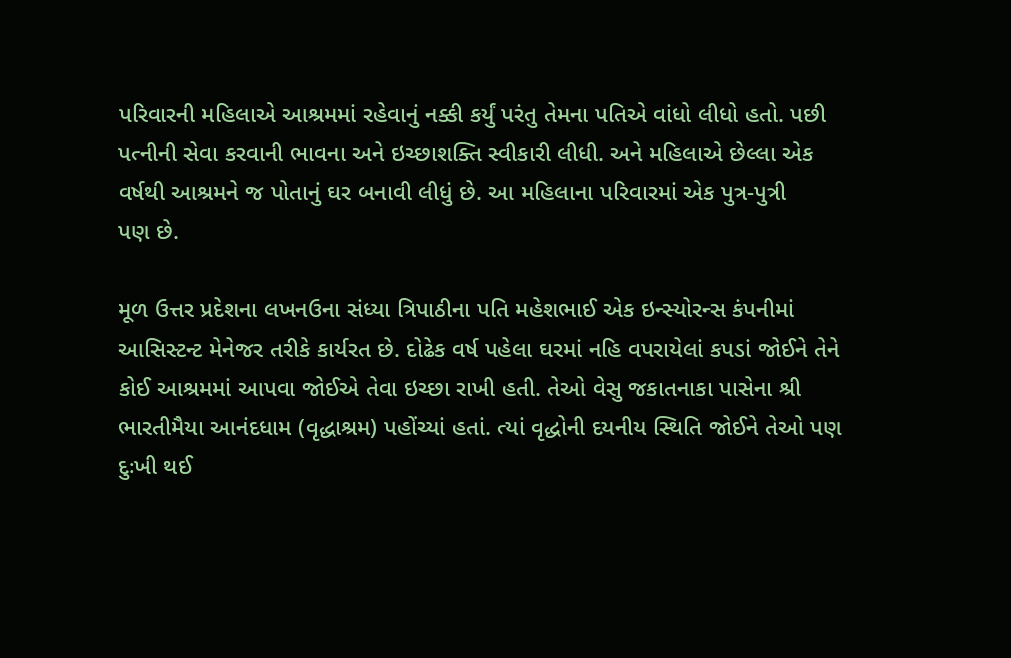પરિવારની મહિલાએ આશ્રમમાં રહેવાનું નક્કી કર્યું પરંતુ તેમના પતિએ વાંધો લીધો હતો. પછી પત્નીની સેવા કરવાની ભાવના અને ઇચ્છાશક્તિ સ્વીકારી લીધી. અને મહિલાએ છેલ્લા એક વર્ષથી આશ્રમને જ પોતાનું ઘર બનાવી લીધું છે. આ મહિલાના પરિવારમાં એક પુત્ર-પુત્રી
પણ છે.

મૂળ ઉત્તર પ્રદેશના લખનઉના સંધ્યા ત્રિપાઠીના પતિ મહેશભાઈ એક ઇન્સ્યોરન્સ કંપનીમાં આસિસ્ટન્ટ મેનેજર તરીકે કાર્યરત છે. દોઢેક વર્ષ પહેલા ઘરમાં નહિ વપરાયેલાં કપડાં જોઈને તેને કોઈ આશ્રમમાં આપવા જોઈએ તેવા ઇચ્છા રાખી હતી. તેઓ વેસુ જકાતનાકા પાસેના શ્રી ભારતીમૈયા આનંદધામ (વૃદ્ધાશ્રમ) પહોંચ્યાં હતાં. ત્યાં વૃદ્ધોની દયનીય સ્થિતિ જોઈને તેઓ પણ દુઃખી થઈ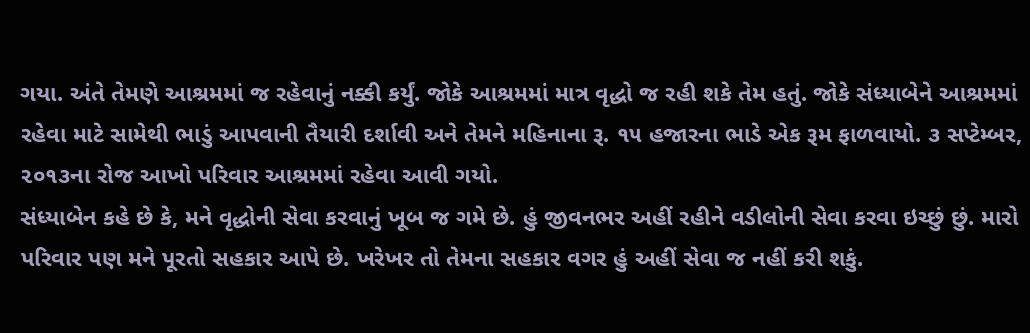ગયા. અંતે તેમણે આશ્રમમાં જ રહેવાનું નક્કી કર્યું. જોકે આશ્રમમાં માત્ર વૃદ્ધો જ રહી શકે તેમ હતું. જોકે સંધ્યાબેને આશ્રમમાં રહેવા માટે સામેથી ભાડું આપવાની તૈયારી દર્શાવી અને તેમને મહિનાના રૂ. ૧૫ હજારના ભાડે એક રૂમ ફાળવાયો. ૩ સપ્ટેમ્બર, ૨૦૧૩ના રોજ આખો પરિવાર આશ્રમમાં રહેવા આવી ગયો.
સંધ્યાબેન કહે છે કે, મને વૃદ્ધોની સેવા કરવાનું ખૂબ જ ગમે છે. હું જીવનભર અહીં રહીને વડીલોની સેવા કરવા ઇચ્છું છું. મારો પરિવાર પણ મને પૂરતો સહકાર આપે છે. ખરેખર તો તેમના સહકાર વગર હું અહીં સેવા જ નહીં કરી શકું.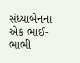સંધ્યાબેનના એક ભાઈ-ભાભી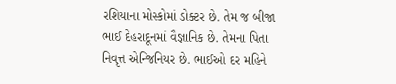રશિયાના મોસ્કોમાં ડોક્ટર છે. તેમ જ બીજા ભાઈ દેહરાદૂનમાં વૈજ્ઞાનિક છે. તેમના પિતા નિવૃત્ત એન્જિનિયર છે. ભાઈઓ દર મહિને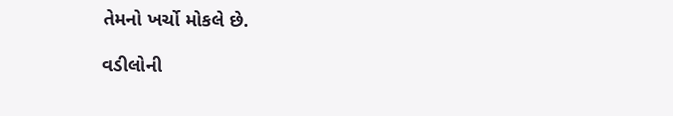તેમનો ખર્ચો મોકલે છે.

વડીલોની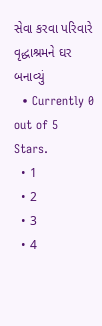સેવા કરવા પરિવારે વૃદ્ધાશ્રમને ઘર બનાવ્યું
  • Currently 0 out of 5 Stars.
  • 1
  • 2
  • 3
  • 4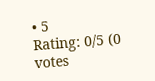• 5
Rating: 0/5 (0 votes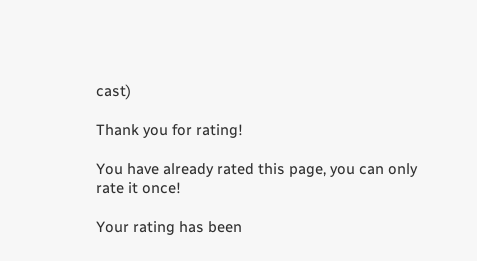cast)

Thank you for rating!

You have already rated this page, you can only rate it once!

Your rating has been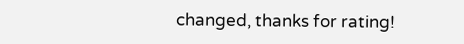changed, thanks for rating!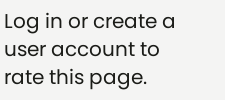Log in or create a user account to rate this page.